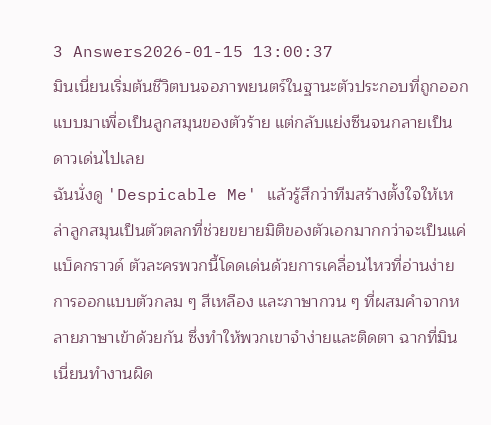3 Answers2026-01-15 13:00:37
มินเนี่ยนเริ่มต้นชีวิตบนจอภาพยนตร์ในฐานะตัวประกอบที่ถูกออกแบบมาเพื่อเป็นลูกสมุนของตัวร้าย แต่กลับแย่งซีนจนกลายเป็นดาวเด่นไปเลย
ฉันนั่งดู 'Despicable Me' แล้วรู้สึกว่าทีมสร้างตั้งใจให้เหล่าลูกสมุนเป็นตัวตลกที่ช่วยขยายมิติของตัวเอกมากกว่าจะเป็นแค่แบ็คกราวด์ ตัวละครพวกนี้โดดเด่นด้วยการเคลื่อนไหวที่อ่านง่าย การออกแบบตัวกลม ๆ สีเหลือง และภาษากวน ๆ ที่ผสมคำจากหลายภาษาเข้าด้วยกัน ซึ่งทำให้พวกเขาจำง่ายและติดตา ฉากที่มินเนี่ยนทำงานผิด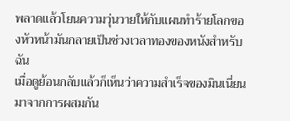พลาดแล้วโยนความวุ่นวายให้กับแผนทำร้ายโลกของหัวหน้ามันกลายเป็นช่วงเวลาทองของหนังสำหรับฉัน
เมื่อดูย้อนกลับแล้วก็เห็นว่าความสำเร็จของมินเนี่ยนมาจากการผสมกัน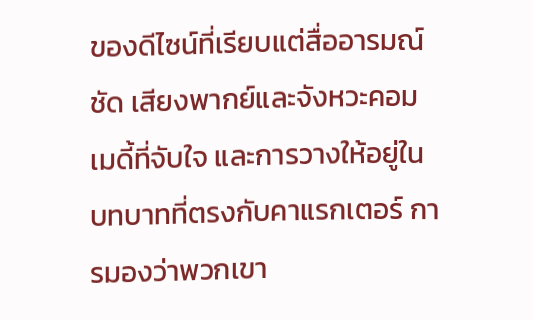ของดีไซน์ที่เรียบแต่สื่ออารมณ์ชัด เสียงพากย์และจังหวะคอมเมดี้ที่จับใจ และการวางให้อยู่ในบทบาทที่ตรงกับคาแรกเตอร์ การมองว่าพวกเขา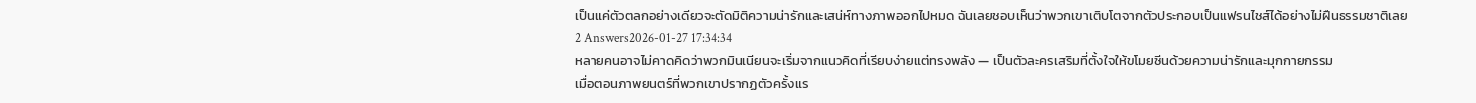เป็นแค่ตัวตลกอย่างเดียวจะตัดมิติความน่ารักและเสน่ห์ทางภาพออกไปหมด ฉันเลยชอบเห็นว่าพวกเขาเติบโตจากตัวประกอบเป็นแฟรนไชส์ได้อย่างไม่ฝืนธรรมชาติเลย
2 Answers2026-01-27 17:34:34
หลายคนอาจไม่คาดคิดว่าพวกมินเนียนจะเริ่มจากแนวคิดที่เรียบง่ายแต่ทรงพลัง — เป็นตัวละครเสริมที่ตั้งใจให้ขโมยซีนด้วยความน่ารักและมุกกายกรรม
เมื่อตอนภาพยนตร์ที่พวกเขาปรากฏตัวครั้งแร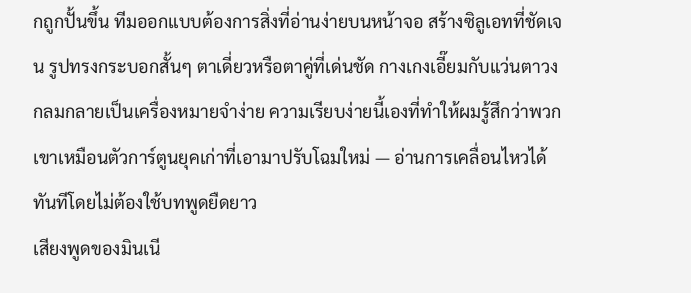กถูกปั้นขึ้น ทีมออกแบบต้องการสิ่งที่อ่านง่ายบนหน้าจอ สร้างซิลูเอทที่ชัดเจน รูปทรงกระบอกสั้นๆ ตาเดี่ยวหรือตาคู่ที่เด่นชัด กางเกงเอี๊ยมกับแว่นตาวงกลมกลายเป็นเครื่องหมายจำง่าย ความเรียบง่ายนี้เองที่ทำให้ผมรู้สึกว่าพวกเขาเหมือนตัวการ์ตูนยุคเก่าที่เอามาปรับโฉมใหม่ — อ่านการเคลื่อนไหวได้ทันทีโดยไม่ต้องใช้บทพูดยืดยาว
เสียงพูดของมินเนี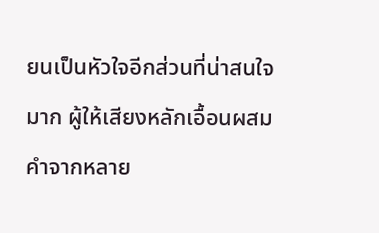ยนเป็นหัวใจอีกส่วนที่น่าสนใจมาก ผู้ให้เสียงหลักเอื้อนผสมคำจากหลาย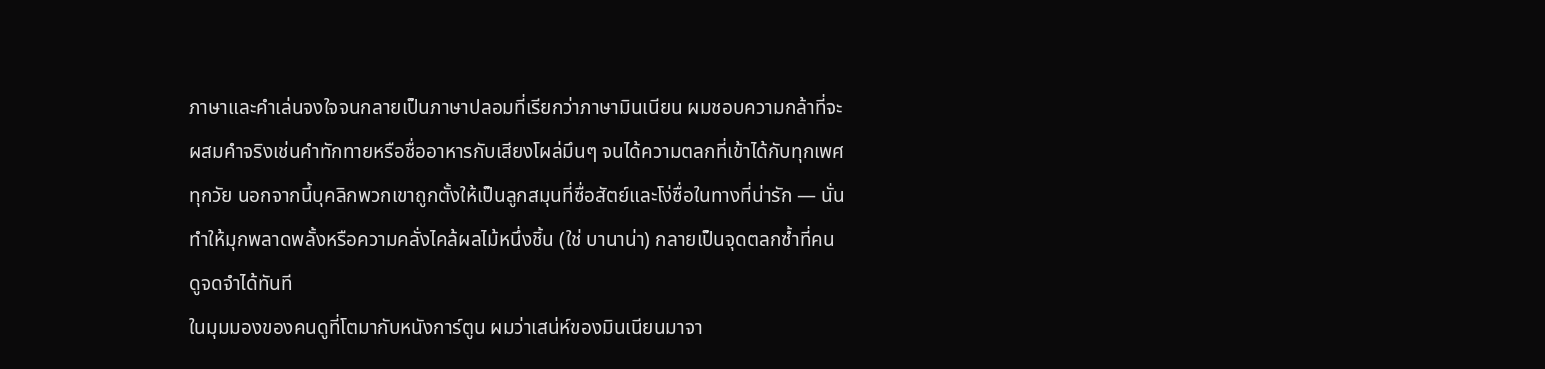ภาษาและคำเล่นจงใจจนกลายเป็นภาษาปลอมที่เรียกว่าภาษามินเนียน ผมชอบความกล้าที่จะผสมคำจริงเช่นคำทักทายหรือชื่ออาหารกับเสียงโผล่มึนๆ จนได้ความตลกที่เข้าได้กับทุกเพศทุกวัย นอกจากนี้บุคลิกพวกเขาถูกตั้งให้เป็นลูกสมุนที่ซื่อสัตย์และโง่ซื่อในทางที่น่ารัก — นั่นทำให้มุกพลาดพลั้งหรือความคลั่งไคล้ผลไม้หนึ่งชิ้น (ใช่ บานาน่า) กลายเป็นจุดตลกซ้ำที่คนดูจดจำได้ทันที
ในมุมมองของคนดูที่โตมากับหนังการ์ตูน ผมว่าเสน่ห์ของมินเนียนมาจา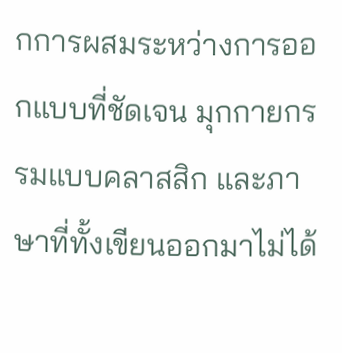กการผสมระหว่างการออกแบบที่ชัดเจน มุกกายกรรมแบบคลาสสิก และภาษาที่ทั้งเขียนออกมาไม่ได้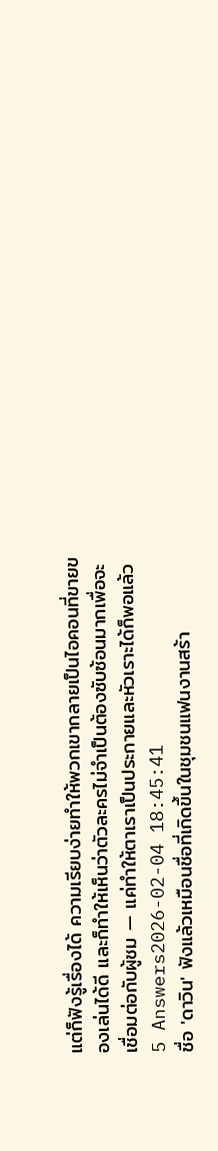แต่ก็ฟังรู้เรื่องได้ ความเรียบง่ายทำให้พวกเขากลายเป็นไอคอนที่ขายของเล่นได้ดี และก็ทำให้เห็นว่าตัวละครไม่จำเป็นต้องซับซ้อนมากเพื่อจะเชื่อมต่อกับผู้ชม — แค่ทำให้ตาเราเป็นประกายและหัวเราะได้ก็พอแล้ว
5 Answers2026-02-04 18:45:41
ชื่อ 'ดาวิน' ฟังแล้วเหมือนชื่อที่เกิดขึ้นในชุมชนแฟนงานสร้า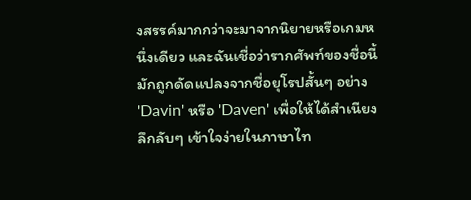งสรรค์มากกว่าจะมาจากนิยายหรือเกมหนึ่งเดียว และฉันเชื่อว่ารากศัพท์ของชื่อนี้มักถูกดัดแปลงจากชื่อยุโรปสั้นๆ อย่าง 'Davin' หรือ 'Daven' เพื่อให้ได้สำเนียงลึกลับๆ เข้าใจง่ายในภาษาไท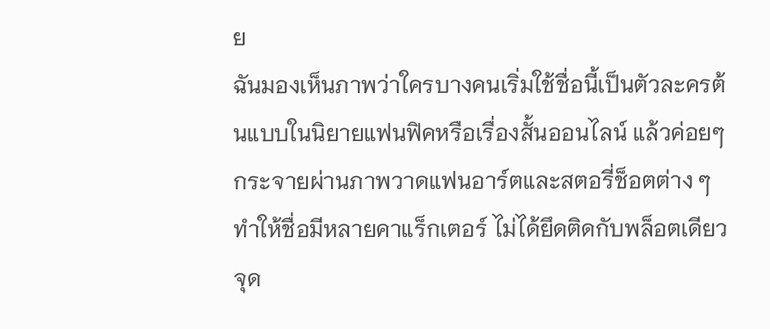ย
ฉันมองเห็นภาพว่าใครบางคนเริ่มใช้ชื่อนี้เป็นตัวละครต้นแบบในนิยายแฟนฟิคหรือเรื่องสั้นออนไลน์ แล้วค่อยๆ กระจายผ่านภาพวาดแฟนอาร์ตและสตอรี่ช็อตต่าง ๆ ทำให้ชื่อมีหลายคาแร็กเตอร์ ไม่ได้ยึดติดกับพล็อตเดียว จุด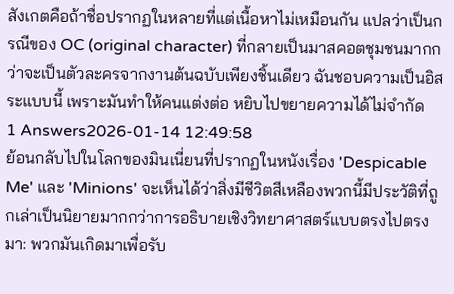สังเกตคือถ้าชื่อปรากฏในหลายที่แต่เนื้อหาไม่เหมือนกัน แปลว่าเป็นกรณีของ OC (original character) ที่กลายเป็นมาสคอตชุมชนมากกว่าจะเป็นตัวละครจากงานต้นฉบับเพียงชิ้นเดียว ฉันชอบความเป็นอิสระแบบนี้ เพราะมันทำให้คนแต่งต่อ หยิบไปขยายความได้ไม่จำกัด
1 Answers2026-01-14 12:49:58
ย้อนกลับไปในโลกของมินเนี่ยนที่ปรากฏในหนังเรื่อง 'Despicable Me' และ 'Minions' จะเห็นได้ว่าสิ่งมีชีวิตสีเหลืองพวกนี้มีประวัติที่ถูกเล่าเป็นนิยายมากกว่าการอธิบายเชิงวิทยาศาสตร์แบบตรงไปตรงมา: พวกมันเกิดมาเพื่อรับ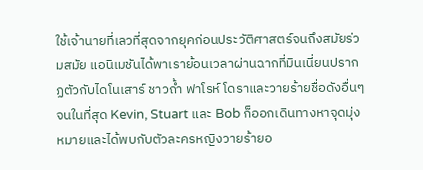ใช้เจ้านายที่เลวที่สุดจากยุคก่อนประวัติศาสตร์จนถึงสมัยร่วมสมัย แอนิเมชันได้พาเราย้อนเวลาผ่านฉากที่มินเนี่ยนปรากฏตัวกับไดโนเสาร์ ชาวถ้ำ ฟาโรห์ โดราและวายร้ายชื่อดังอื่นๆ จนในที่สุด Kevin, Stuart และ Bob ก็ออกเดินทางหาจุดมุ่งหมายและได้พบกับตัวละครหญิงวายร้ายอ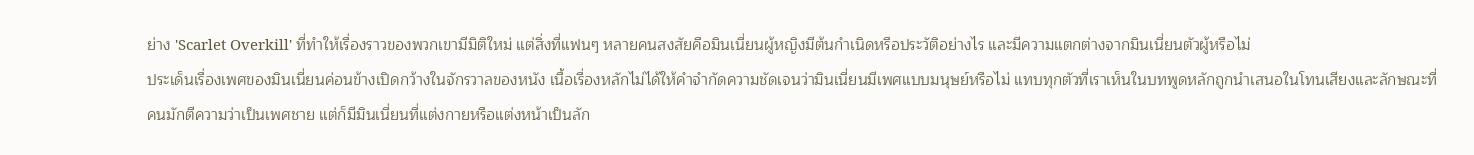ย่าง 'Scarlet Overkill' ที่ทำให้เรื่องราวของพวกเขามีมิติใหม่ แต่สิ่งที่แฟนๆ หลายคนสงสัยคือมินเนี่ยนผู้หญิงมีต้นกำเนิดหรือประวัติอย่างไร และมีความแตกต่างจากมินเนี่ยนตัวผู้หรือไม่
ประเด็นเรื่องเพศของมินเนี่ยนค่อนข้างเปิดกว้างในจักรวาลของหนัง เนื้อเรื่องหลักไม่ได้ให้คำจำกัดความชัดเจนว่ามินเนี่ยนมีเพศแบบมนุษย์หรือไม่ แทบทุกตัวที่เราเห็นในบทพูดหลักถูกนำเสนอในโทนเสียงและลักษณะที่คนมักตีความว่าเป็นเพศชาย แต่ก็มีมินเนี่ยนที่แต่งกายหรือแต่งหน้าเป็นลัก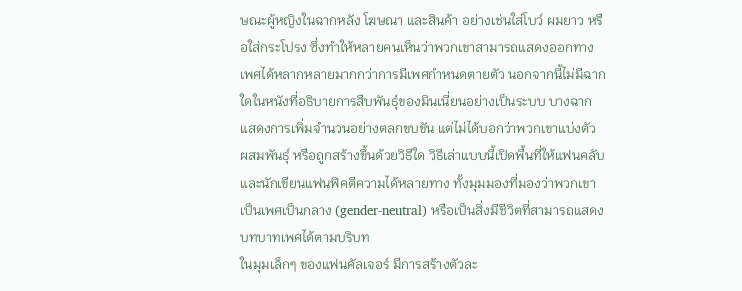ษณะผู้หญิงในฉากหลัง โฆษณา และสินค้า อย่างเช่นใส่โบว์ ผมยาว หรือใส่กระโปรง ซึ่งทำให้หลายคนเห็นว่าพวกเขาสามารถแสดงออกทางเพศได้หลากหลายมากกว่าการมีเพศกำหนดตายตัว นอกจากนี้ไม่มีฉากใดในหนังที่อธิบายการสืบพันธุ์ของมินเนี่ยนอย่างเป็นระบบ บางฉากแสดงการเพิ่มจำนวนอย่างตลกขบขัน แต่ไม่ได้บอกว่าพวกเขาแบ่งตัว ผสมพันธุ์ หรือถูกสร้างขึ้นด้วยวิธีใด วิธีเล่าแบบนี้เปิดพื้นที่ให้แฟนคลับและนักเขียนแฟนฟิคตีความได้หลายทาง ทั้งมุมมองที่มองว่าพวกเขาเป็นเพศเป็นกลาง (gender-neutral) หรือเป็นสิ่งมีชีวิตที่สามารถแสดงบทบาทเพศได้ตามบริบท
ในมุมเล็กๆ ของแฟนคัลเจอร์ มีการสร้างตัวละ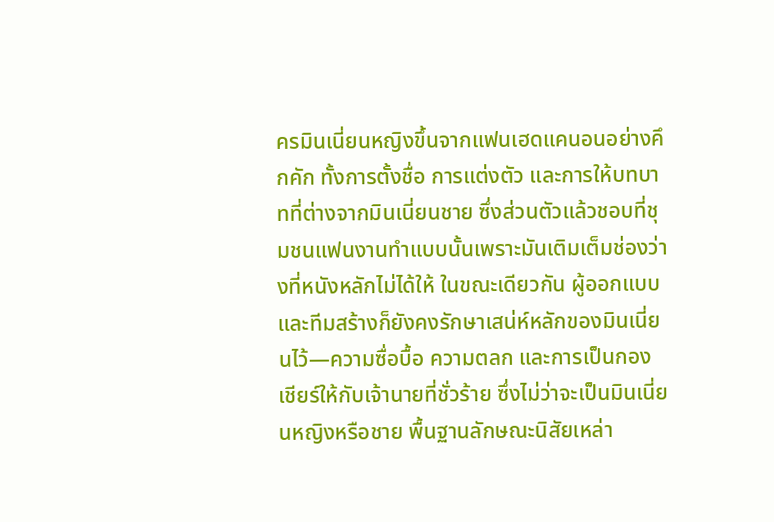ครมินเนี่ยนหญิงขึ้นจากแฟนเฮดแคนอนอย่างคึกคัก ทั้งการตั้งชื่อ การแต่งตัว และการให้บทบาทที่ต่างจากมินเนี่ยนชาย ซึ่งส่วนตัวแล้วชอบที่ชุมชนแฟนงานทำแบบนั้นเพราะมันเติมเต็มช่องว่างที่หนังหลักไม่ได้ให้ ในขณะเดียวกัน ผู้ออกแบบและทีมสร้างก็ยังคงรักษาเสน่ห์หลักของมินเนี่ยนไว้—ความซื่อบื้อ ความตลก และการเป็นกองเชียร์ให้กับเจ้านายที่ชั่วร้าย ซึ่งไม่ว่าจะเป็นมินเนี่ยนหญิงหรือชาย พื้นฐานลักษณะนิสัยเหล่า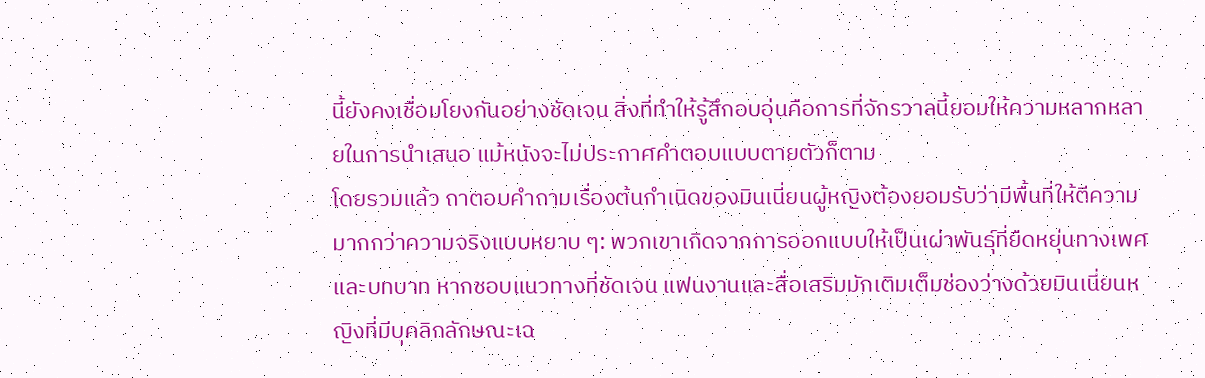นี้ยังคงเชื่อมโยงกันอย่างชัดเจน สิ่งที่ทำให้รู้สึกอบอุ่นคือการที่จักรวาลนี้ยอมให้ความหลากหลายในการนำเสนอ แม้หนังจะไม่ประกาศคำตอบแบบตายตัวก็ตาม
โดยรวมแล้ว ถาตอบคำถามเรื่องต้นกำเนิดของมินเนี่ยนผู้หญิงต้องยอมรับว่ามีพื้นที่ให้ตีความมากกว่าความจริงแบบหยาบ ๆ: พวกเขาเกิดจากการออกแบบให้เป็นเผ่าพันธุ์ที่ยืดหยุ่นทางเพศและบทบาท หากชอบแนวทางที่ชัดเจน แฟนงานและสื่อเสริมมักเติมเต็มช่องว่างด้วยมินเนี่ยนหญิงที่มีบุคลิกลักษณะเฉ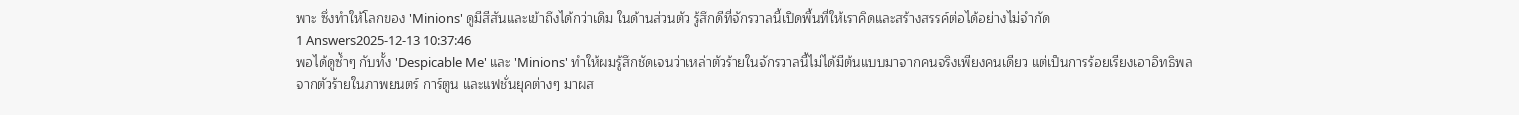พาะ ซึ่งทำให้โลกของ 'Minions' ดูมีสีสันและเข้าถึงได้กว่าเดิม ในด้านส่วนตัว รู้สึกดีที่จักรวาลนี้เปิดพื้นที่ให้เราคิดและสร้างสรรค์ต่อได้อย่างไม่จำกัด
1 Answers2025-12-13 10:37:46
พอได้ดูซ้ำๆ กับทั้ง 'Despicable Me' และ 'Minions' ทำให้ผมรู้สึกชัดเจนว่าเหล่าตัวร้ายในจักรวาลนี้ไม่ได้มีต้นแบบมาจากคนจริงเพียงคนเดียว แต่เป็นการร้อยเรียงเอาอิทธิพลจากตัวร้ายในภาพยนตร์ การ์ตูน และแฟชั่นยุคต่างๆ มาผส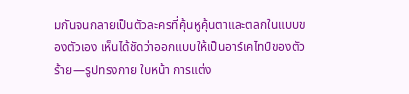มกันจนกลายเป็นตัวละครที่คุ้นหูคุ้นตาและตลกในแบบของตัวเอง เห็นได้ชัดว่าออกแบบให้เป็นอาร์เคไทป์ของตัวร้าย—รูปทรงกาย ใบหน้า การแต่ง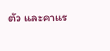ตัว และคาแร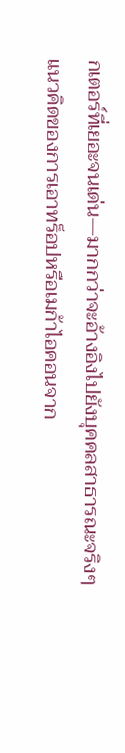กเตอร์ที่เยอะจนเด่น—มากกว่าจะอ้างอิงไปยังบุคคลสาธารณะจริงๆ
แนวคิดของการเอาทร็อปหรือเมก้าไอคอนจาก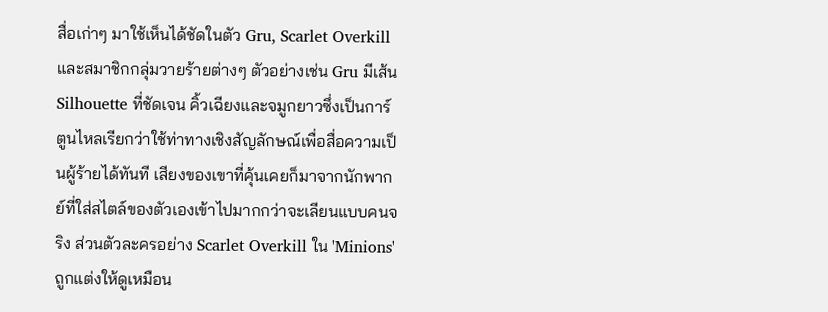สื่อเก่าๆ มาใช้เห็นได้ชัดในตัว Gru, Scarlet Overkill และสมาชิกกลุ่มวายร้ายต่างๆ ตัวอย่างเช่น Gru มีเส้น Silhouette ที่ชัดเจน คิ้วเฉียงและจมูกยาวซึ่งเป็นการ์ตูนไหลเรียกว่าใช้ท่าทางเชิงสัญลักษณ์เพื่อสื่อความเป็นผู้ร้ายได้ทันที เสียงของเขาที่คุ้นเคยก็มาจากนักพากย์ที่ใส่สไตล์ของตัวเองเข้าไปมากกว่าจะเลียนแบบคนจริง ส่วนตัวละครอย่าง Scarlet Overkill ใน 'Minions' ถูกแต่งให้ดูเหมือน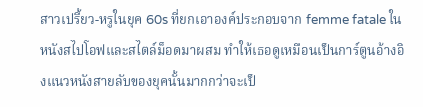สาวเปรี้ยว-หรูในยุค 60s ที่ยกเอาองค์ประกอบจาก femme fatale ในหนังสไปโอฟและสไตล์ม็อดมาผสม ทำให้เธอดูเหมือนเป็นการ์ตูนอ้างอิงแนวหนังสายลับของยุคนั้นมากกว่าจะเป็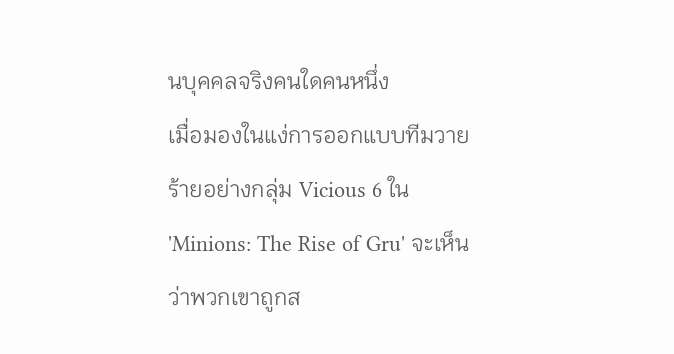นบุคคลจริงคนใดคนหนึ่ง
เมื่อมองในแง่การออกแบบทีมวายร้ายอย่างกลุ่ม Vicious 6 ใน 'Minions: The Rise of Gru' จะเห็นว่าพวกเขาถูกส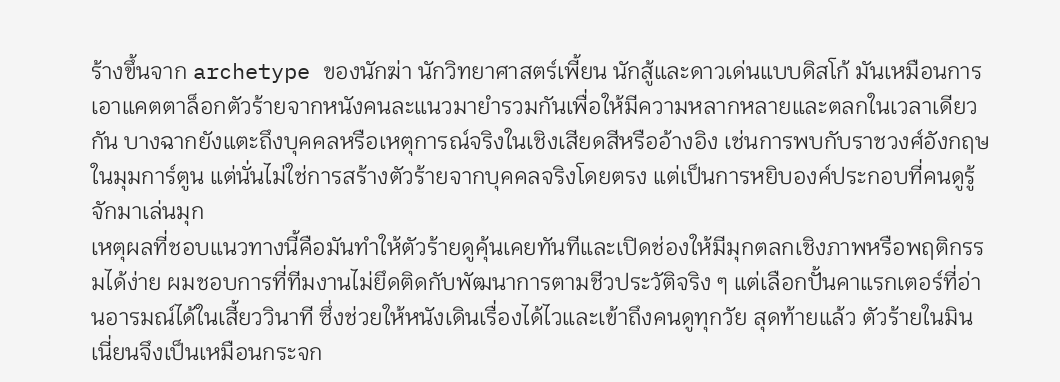ร้างขึ้นจาก archetype ของนักฆ่า นักวิทยาศาสตร์เพี้ยน นักสู้และดาวเด่นแบบดิสโก้ มันเหมือนการเอาแคตตาล็อกตัวร้ายจากหนังคนละแนวมายำรวมกันเพื่อให้มีความหลากหลายและตลกในเวลาเดียวกัน บางฉากยังแตะถึงบุคคลหรือเหตุการณ์จริงในเชิงเสียดสีหรืออ้างอิง เช่นการพบกับราชวงศ์อังกฤษในมุมการ์ตูน แต่นั่นไม่ใช่การสร้างตัวร้ายจากบุคคลจริงโดยตรง แต่เป็นการหยิบองค์ประกอบที่คนดูรู้จักมาเล่นมุก
เหตุผลที่ชอบแนวทางนี้คือมันทำให้ตัวร้ายดูคุ้นเคยทันทีและเปิดช่องให้มีมุกตลกเชิงภาพหรือพฤติกรรมได้ง่าย ผมชอบการที่ทีมงานไม่ยึดติดกับพัฒนาการตามชีวประวัติจริง ๆ แต่เลือกปั้นคาแรกเตอร์ที่อ่านอารมณ์ได้ในเสี้ยววินาที ซึ่งช่วยให้หนังเดินเรื่องได้ไวและเข้าถึงคนดูทุกวัย สุดท้ายแล้ว ตัวร้ายในมินเนี่ยนจึงเป็นเหมือนกระจก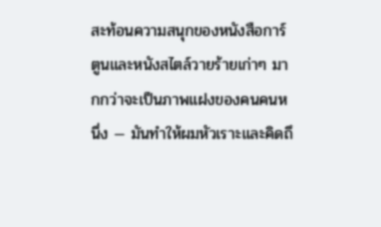สะท้อนความสนุกของหนังสือการ์ตูนและหนังสไตล์วายร้ายเก่าๆ มากกว่าจะเป็นภาพแฝงของคนคนหนึ่ง — มันทำให้ผมหัวเราะและคิดถึ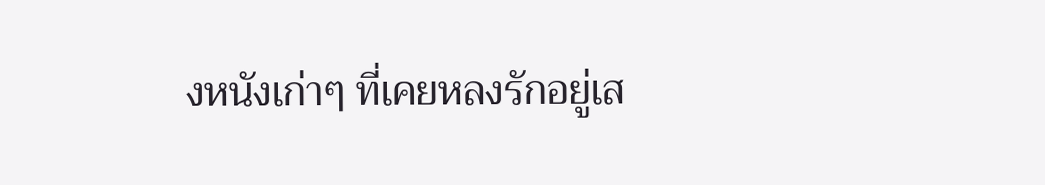งหนังเก่าๆ ที่เคยหลงรักอยู่เส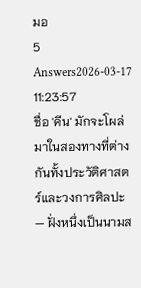มอ
5 Answers2026-03-17 11:23:57
ชื่อ 'คีน' มักจะโผล่มาในสองทางที่ต่างกันทั้งประวัติศาสตร์และวงการศิลปะ — ฝั่งหนึ่งเป็นนามส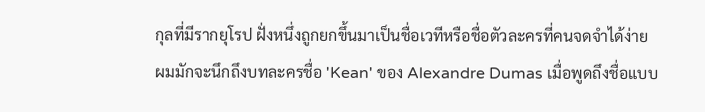กุลที่มีรากยุโรป ฝั่งหนึ่งถูกยกขึ้นมาเป็นชื่อเวทีหรือชื่อตัวละครที่คนจดจำได้ง่าย
ผมมักจะนึกถึงบทละครชื่อ 'Kean' ของ Alexandre Dumas เมื่อพูดถึงชื่อแบบ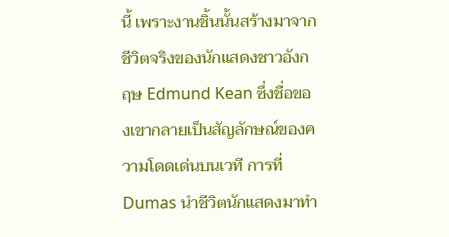นี้ เพราะงานชิ้นนั้นสร้างมาจากชีวิตจริงของนักแสดงชาวอังกฤษ Edmund Kean ซึ่งชื่อของเขากลายเป็นสัญลักษณ์ของความโดดเด่นบนเวที การที่ Dumas นำชีวิตนักแสดงมาทำ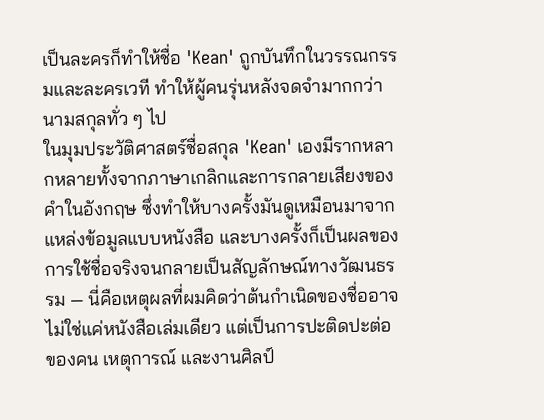เป็นละครก็ทำให้ชื่อ 'Kean' ถูกบันทึกในวรรณกรรมและละครเวที ทำให้ผู้คนรุ่นหลังจดจำมากกว่านามสกุลทั่ว ๆ ไป
ในมุมประวัติศาสตร์ชื่อสกุล 'Kean' เองมีรากหลากหลายทั้งจากภาษาเกลิกและการกลายเสียงของคำในอังกฤษ ซึ่งทำให้บางครั้งมันดูเหมือนมาจากแหล่งข้อมูลแบบหนังสือ และบางครั้งก็เป็นผลของการใช้ชื่อจริงจนกลายเป็นสัญลักษณ์ทางวัฒนธรรม — นี่คือเหตุผลที่ผมคิดว่าต้นกำเนิดของชื่ออาจไม่ใช่แค่หนังสือเล่มเดียว แต่เป็นการปะติดปะต่อของคน เหตุการณ์ และงานศิลป์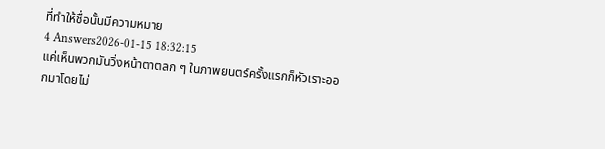ที่ทำให้ชื่อนั้นมีความหมาย
4 Answers2026-01-15 18:32:15
แค่เห็นพวกมันวิ่งหน้าตาตลก ๆ ในภาพยนตร์ครั้งแรกก็หัวเราะออกมาโดยไม่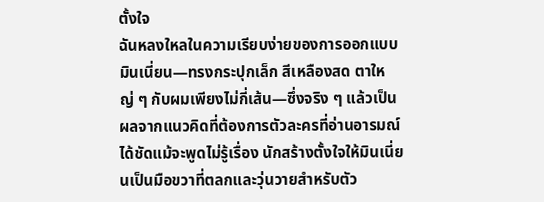ตั้งใจ
ฉันหลงใหลในความเรียบง่ายของการออกแบบมินเนี่ยน—ทรงกระปุกเล็ก สีเหลืองสด ตาใหญ่ ๆ กับผมเพียงไม่กี่เส้น—ซึ่งจริง ๆ แล้วเป็นผลจากแนวคิดที่ต้องการตัวละครที่อ่านอารมณ์ได้ชัดแม้จะพูดไม่รู้เรื่อง นักสร้างตั้งใจให้มินเนี่ยนเป็นมือขวาที่ตลกและวุ่นวายสำหรับตัว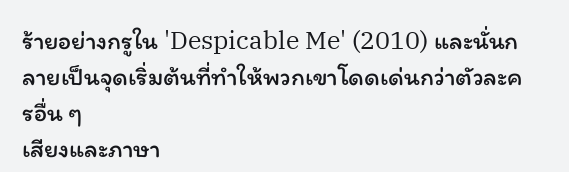ร้ายอย่างกรูใน 'Despicable Me' (2010) และนั่นกลายเป็นจุดเริ่มต้นที่ทำให้พวกเขาโดดเด่นกว่าตัวละครอื่น ๆ
เสียงและภาษา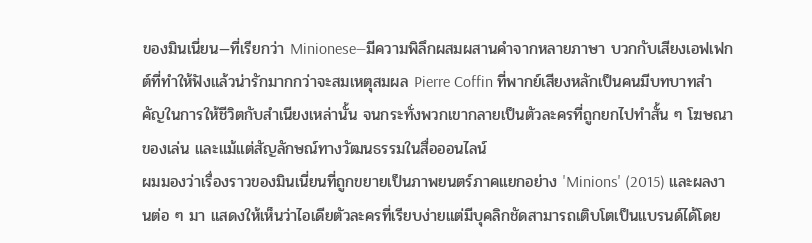ของมินเนี่ยน—ที่เรียกว่า Minionese—มีความพิลึกผสมผสานคำจากหลายภาษา บวกกับเสียงเอฟเฟกต์ที่ทำให้ฟังแล้วน่ารักมากกว่าจะสมเหตุสมผล Pierre Coffin ที่พากย์เสียงหลักเป็นคนมีบทบาทสำคัญในการให้ชีวิตกับสำเนียงเหล่านั้น จนกระทั่งพวกเขากลายเป็นตัวละครที่ถูกยกไปทำสั้น ๆ โฆษณา ของเล่น และแม้แต่สัญลักษณ์ทางวัฒนธรรมในสื่อออนไลน์
ผมมองว่าเรื่องราวของมินเนี่ยนที่ถูกขยายเป็นภาพยนตร์ภาคแยกอย่าง 'Minions' (2015) และผลงานต่อ ๆ มา แสดงให้เห็นว่าไอเดียตัวละครที่เรียบง่ายแต่มีบุคลิกชัดสามารถเติบโตเป็นแบรนด์ได้โดย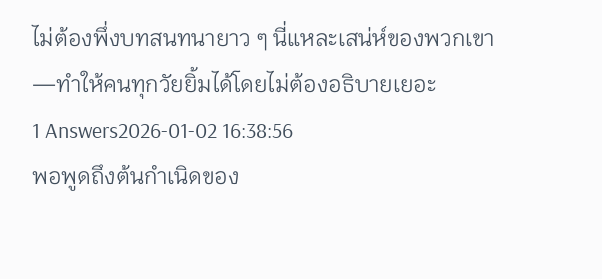ไม่ต้องพึ่งบทสนทนายาว ๆ นี่แหละเสน่ห์ของพวกเขา—ทำให้คนทุกวัยยิ้มได้โดยไม่ต้องอธิบายเยอะ
1 Answers2026-01-02 16:38:56
พอพูดถึงต้นกำเนิดของ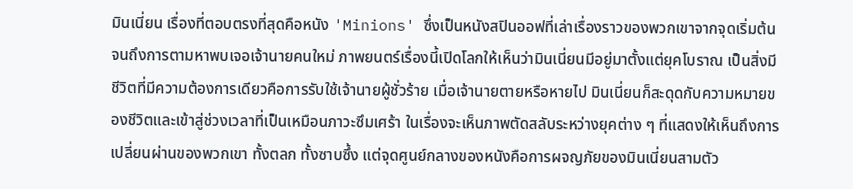มินเนี่ยน เรื่องที่ตอบตรงที่สุดคือหนัง 'Minions' ซึ่งเป็นหนังสปินออฟที่เล่าเรื่องราวของพวกเขาจากจุดเริ่มต้นจนถึงการตามหาพบเจอเจ้านายคนใหม่ ภาพยนตร์เรื่องนี้เปิดโลกให้เห็นว่ามินเนี่ยนมีอยู่มาตั้งแต่ยุคโบราณ เป็นสิ่งมีชีวิตที่มีความต้องการเดียวคือการรับใช้เจ้านายผู้ชั่วร้าย เมื่อเจ้านายตายหรือหายไป มินเนี่ยนก็สะดุดกับความหมายของชีวิตและเข้าสู่ช่วงเวลาที่เป็นเหมือนภาวะซึมเศร้า ในเรื่องจะเห็นภาพตัดสลับระหว่างยุคต่าง ๆ ที่แสดงให้เห็นถึงการเปลี่ยนผ่านของพวกเขา ทั้งตลก ทั้งซาบซึ้ง แต่จุดศูนย์กลางของหนังคือการผจญภัยของมินเนี่ยนสามตัว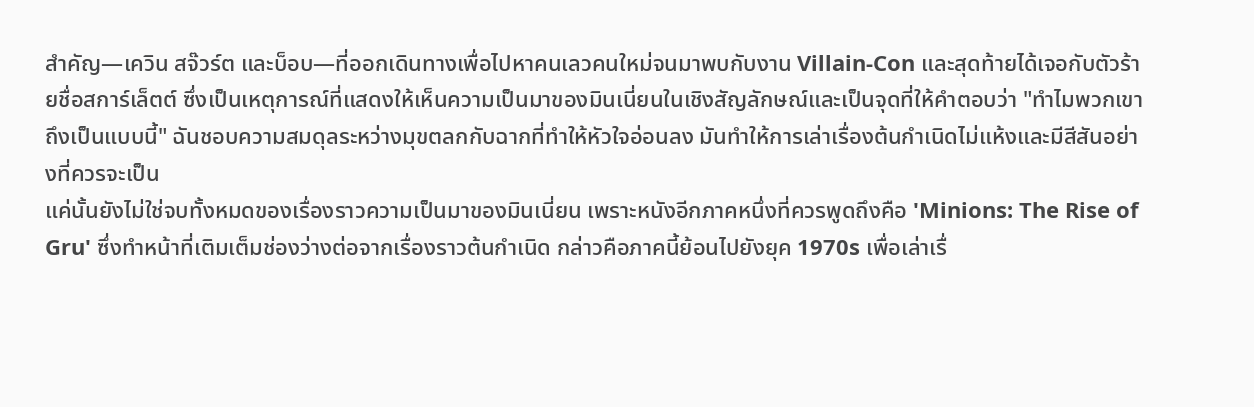สำคัญ—เควิน สจ๊วร์ต และบ็อบ—ที่ออกเดินทางเพื่อไปหาคนเลวคนใหม่จนมาพบกับงาน Villain-Con และสุดท้ายได้เจอกับตัวร้ายชื่อสการ์เล็ตต์ ซึ่งเป็นเหตุการณ์ที่แสดงให้เห็นความเป็นมาของมินเนี่ยนในเชิงสัญลักษณ์และเป็นจุดที่ให้คำตอบว่า "ทำไมพวกเขาถึงเป็นแบบนี้" ฉันชอบความสมดุลระหว่างมุขตลกกับฉากที่ทำให้หัวใจอ่อนลง มันทำให้การเล่าเรื่องต้นกำเนิดไม่แห้งและมีสีสันอย่างที่ควรจะเป็น
แค่นั้นยังไม่ใช่จบทั้งหมดของเรื่องราวความเป็นมาของมินเนี่ยน เพราะหนังอีกภาคหนึ่งที่ควรพูดถึงคือ 'Minions: The Rise of Gru' ซึ่งทำหน้าที่เติมเต็มช่องว่างต่อจากเรื่องราวต้นกำเนิด กล่าวคือภาคนี้ย้อนไปยังยุค 1970s เพื่อเล่าเรื่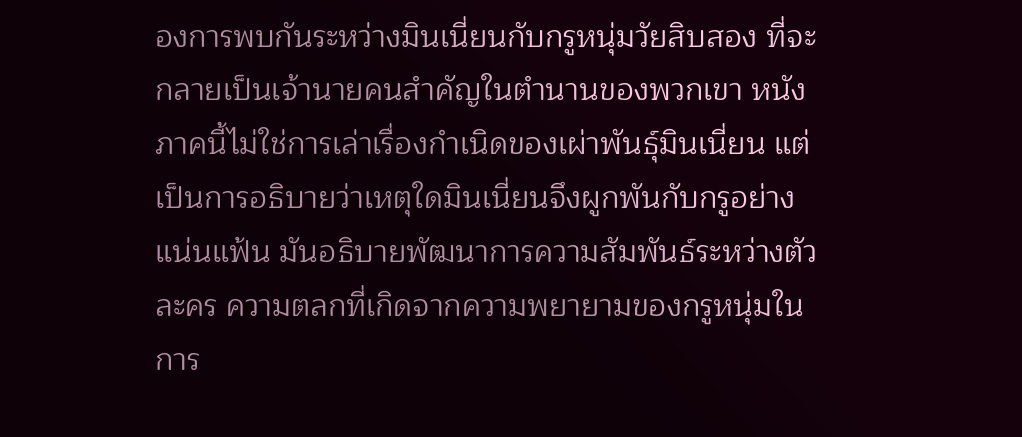องการพบกันระหว่างมินเนี่ยนกับกรูหนุ่มวัยสิบสอง ที่จะกลายเป็นเจ้านายคนสำคัญในตำนานของพวกเขา หนังภาคนี้ไม่ใช่การเล่าเรื่องกำเนิดของเผ่าพันธุ์มินเนี่ยน แต่เป็นการอธิบายว่าเหตุใดมินเนี่ยนจึงผูกพันกับกรูอย่างแน่นแฟ้น มันอธิบายพัฒนาการความสัมพันธ์ระหว่างตัวละคร ความตลกที่เกิดจากความพยายามของกรูหนุ่มในการ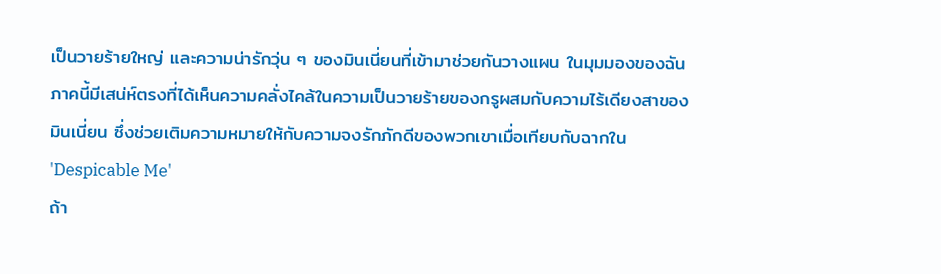เป็นวายร้ายใหญ่ และความน่ารักวุ่น ๆ ของมินเนี่ยนที่เข้ามาช่วยกันวางแผน ในมุมมองของฉัน ภาคนี้มีเสน่ห์ตรงที่ได้เห็นความคลั่งไคล้ในความเป็นวายร้ายของกรูผสมกับความไร้เดียงสาของมินเนี่ยน ซึ่งช่วยเติมความหมายให้กับความจงรักภักดีของพวกเขาเมื่อเทียบกับฉากใน 'Despicable Me'
ถ้า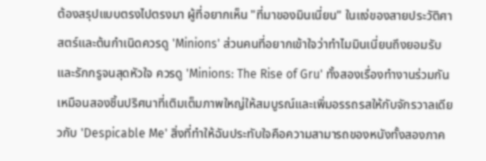ต้องสรุปแบบตรงไปตรงมา ผู้ที่อยากเห็น "ที่มาของมินเนี่ยน" ในแง่ของสายประวัติศาสตร์และต้นกำเนิดควรดู 'Minions' ส่วนคนที่อยากเข้าใจว่าทำไมมินเนี่ยนถึงยอมรับและรักกรูจนสุดหัวใจ ควรดู 'Minions: The Rise of Gru' ทั้งสองเรื่องทำงานร่วมกันเหมือนสองชิ้นปริศนาที่เติมเต็มภาพใหญ่ให้สมบูรณ์และเพิ่มอรรถรสให้กับจักรวาลเดียวกับ 'Despicable Me' สิ่งที่ทำให้ฉันประทับใจคือความสามารถของหนังทั้งสองภาค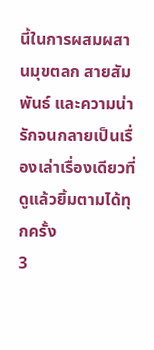นี้ในการผสมผสานมุขตลก สายสัมพันธ์ และความน่ารักจนกลายเป็นเรื่องเล่าเรื่องเดียวที่ดูแล้วยิ้มตามได้ทุกครั้ง
3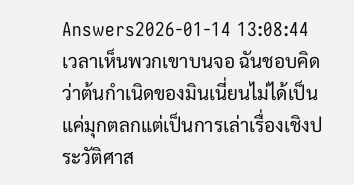Answers2026-01-14 13:08:44
เวลาเห็นพวกเขาบนจอ ฉันชอบคิดว่าต้นกำเนิดของมินเนี่ยนไม่ได้เป็นแค่มุกตลกแต่เป็นการเล่าเรื่องเชิงประวัติศาส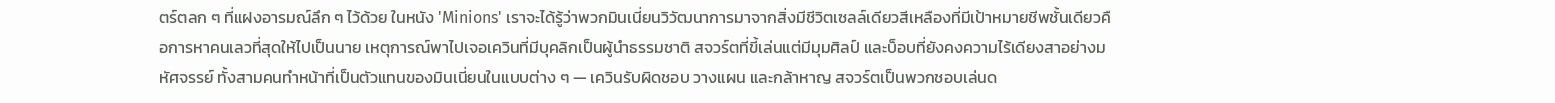ตร์ตลก ๆ ที่แฝงอารมณ์ลึก ๆ ไว้ด้วย ในหนัง 'Minions' เราจะได้รู้ว่าพวกมินเนี่ยนวิวัฒนาการมาจากสิ่งมีชีวิตเซลล์เดียวสีเหลืองที่มีเป้าหมายชีพชั้นเดียวคือการหาคนเลวที่สุดให้ไปเป็นนาย เหตุการณ์พาไปเจอเควินที่มีบุคลิกเป็นผู้นำธรรมชาติ สจวร์ตที่ขี้เล่นแต่มีมุมศิลป์ และบ็อบที่ยังคงความไร้เดียงสาอย่างมหัศจรรย์ ทั้งสามคนทำหน้าที่เป็นตัวแทนของมินเนี่ยนในแบบต่าง ๆ — เควินรับผิดชอบ วางแผน และกล้าหาญ สจวร์ตเป็นพวกชอบเล่นด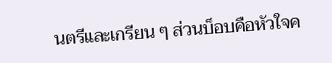นตรีและเกรียน ๆ ส่วนบ็อบคือหัวใจค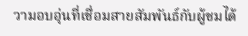วามอบอุ่นที่เชื่อมสายสัมพันธ์กับผู้ชมได้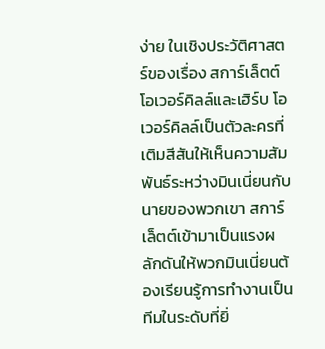ง่าย ในเชิงประวัติศาสตร์ของเรื่อง สการ์เล็ตต์ โอเวอร์คิลล์และเฮิร์บ โอเวอร์คิลล์เป็นตัวละครที่เติมสีสันให้เห็นความสัมพันธ์ระหว่างมินเนี่ยนกับนายของพวกเขา สการ์เล็ตต์เข้ามาเป็นแรงผลักดันให้พวกมินเนี่ยนต้องเรียนรู้การทำงานเป็นทีมในระดับที่ยิ่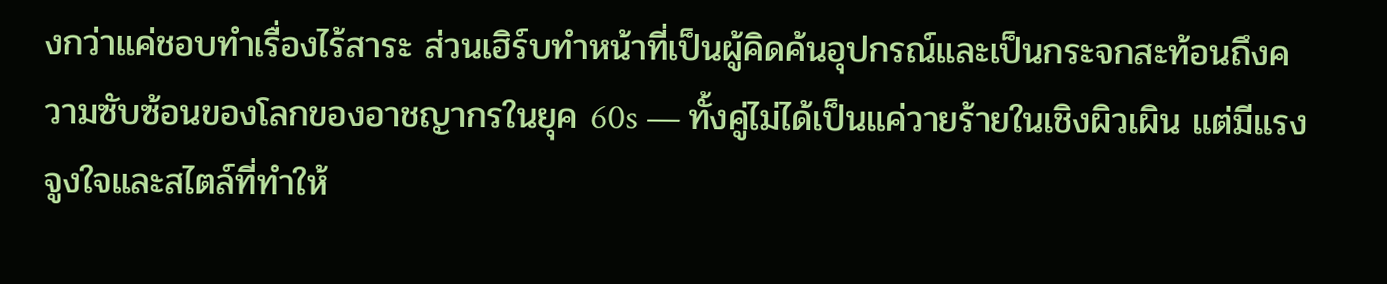งกว่าแค่ชอบทำเรื่องไร้สาระ ส่วนเฮิร์บทำหน้าที่เป็นผู้คิดค้นอุปกรณ์และเป็นกระจกสะท้อนถึงความซับซ้อนของโลกของอาชญากรในยุค 60s — ทั้งคู่ไม่ได้เป็นแค่วายร้ายในเชิงผิวเผิน แต่มีแรงจูงใจและสไตล์ที่ทำให้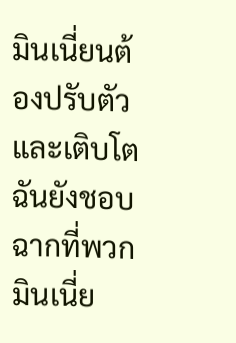มินเนี่ยนต้องปรับตัวและเติบโต ฉันยังชอบฉากที่พวกมินเนี่ย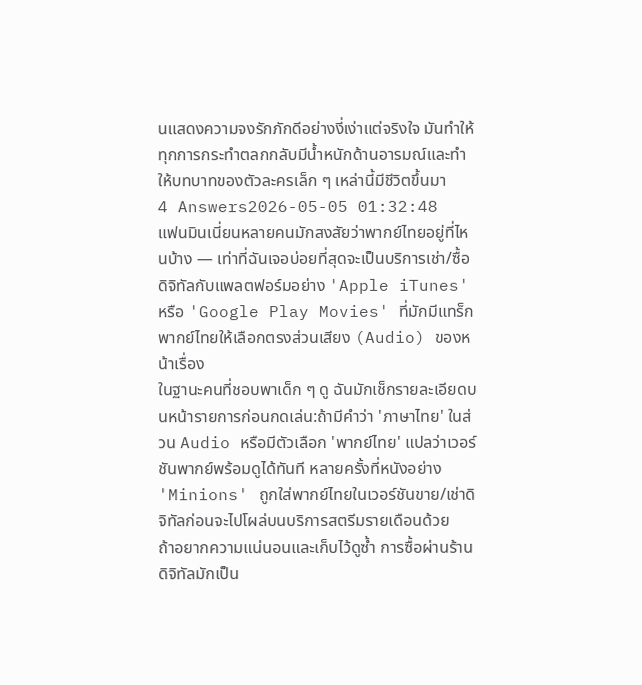นแสดงความจงรักภักดีอย่างงี่เง่าแต่จริงใจ มันทำให้ทุกการกระทำตลกกลับมีน้ำหนักด้านอารมณ์และทำให้บทบาทของตัวละครเล็ก ๆ เหล่านี้มีชีวิตขึ้นมา
4 Answers2026-05-05 01:32:48
แฟนมินเนี่ยนหลายคนมักสงสัยว่าพากย์ไทยอยู่ที่ไหนบ้าง — เท่าที่ฉันเจอบ่อยที่สุดจะเป็นบริการเช่า/ซื้อดิจิทัลกับแพลตฟอร์มอย่าง 'Apple iTunes' หรือ 'Google Play Movies' ที่มักมีแทร็กพากย์ไทยให้เลือกตรงส่วนเสียง (Audio) ของหน้าเรื่อง
ในฐานะคนที่ชอบพาเด็ก ๆ ดู ฉันมักเช็กรายละเอียดบนหน้ารายการก่อนกดเล่น:ถ้ามีคำว่า 'ภาษาไทย' ในส่วน Audio หรือมีตัวเลือก 'พากย์ไทย' แปลว่าเวอร์ชันพากย์พร้อมดูได้ทันที หลายครั้งที่หนังอย่าง 'Minions' ถูกใส่พากย์ไทยในเวอร์ชันขาย/เช่าดิจิทัลก่อนจะไปโผล่บนบริการสตรีมรายเดือนด้วย
ถ้าอยากความแน่นอนและเก็บไว้ดูซ้ำ การซื้อผ่านร้านดิจิทัลมักเป็น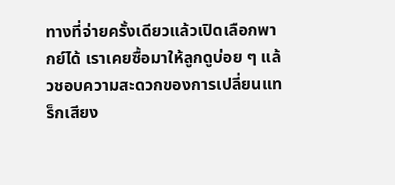ทางที่จ่ายครั้งเดียวแล้วเปิดเลือกพากย์ได้ เราเคยซื้อมาให้ลูกดูบ่อย ๆ แล้วชอบความสะดวกของการเปลี่ยนแทร็กเสียง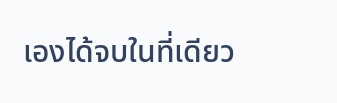เองได้จบในที่เดียว